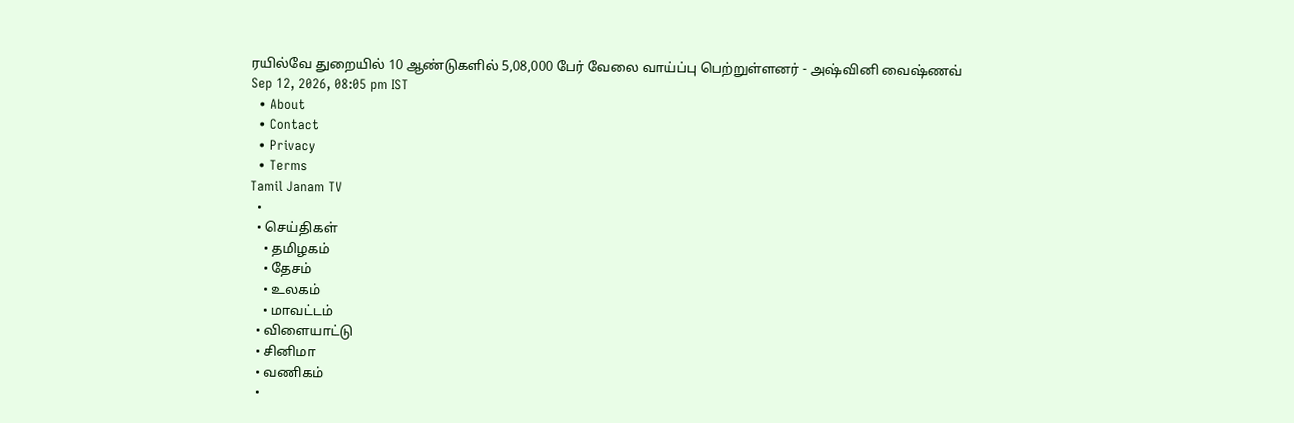ரயில்வே துறையில் 10 ஆண்டுகளில் 5,08,000 பேர் வேலை வாய்ப்பு பெற்றுள்ளனர் - அஷ்வினி வைஷ்ணவ்
Sep 12, 2026, 08:05 pm IST
  • About
  • Contact
  • Privacy
  • Terms
Tamil Janam TV
  •
  • செய்திகள்
    • தமிழகம்
    • தேசம்
    • உலகம்
    • மாவட்டம்
  • விளையாட்டு
  • சினிமா
  • வணிகம்
  •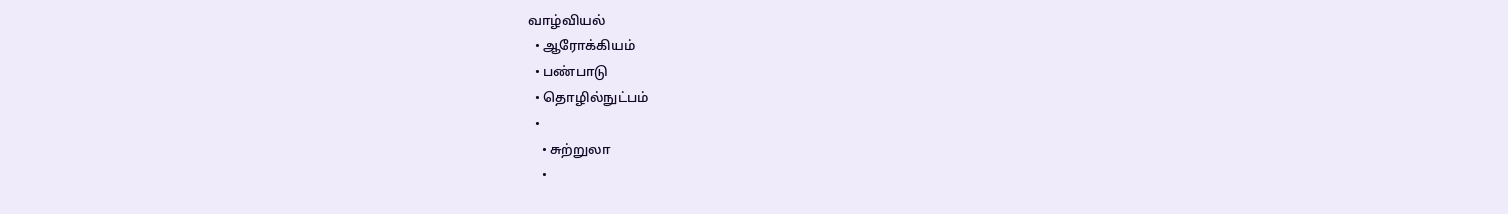வாழ்வியல்
  • ஆரோக்கியம்
  • பண்பாடு
  • தொழில்நுட்பம்
  •
    • சுற்றுலா
    •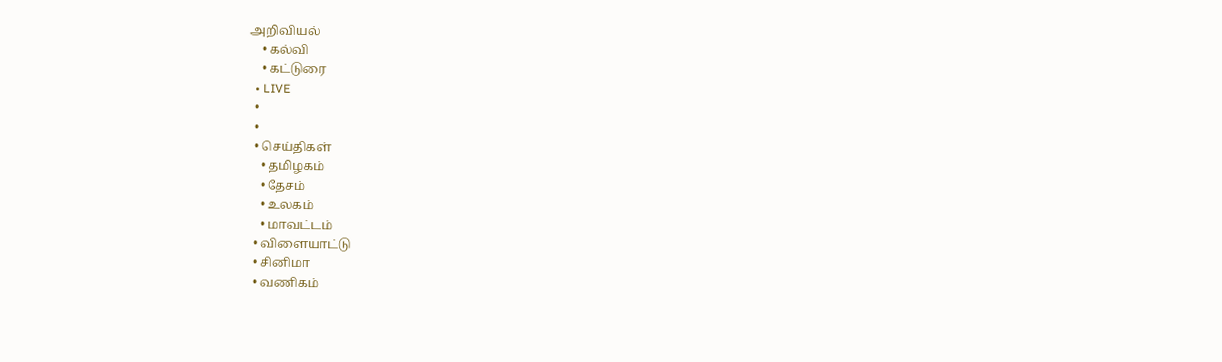அறிவியல்
    • கல்வி
    • கட்டுரை
  • LIVE
  •
  •
  • செய்திகள்
    • தமிழகம்
    • தேசம்
    • உலகம்
    • மாவட்டம்
  • விளையாட்டு
  • சினிமா
  • வணிகம்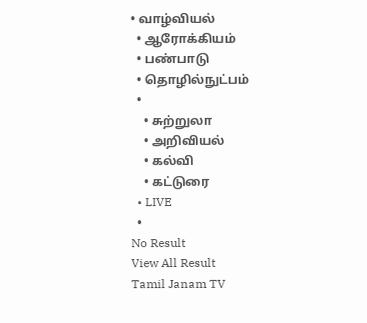• வாழ்வியல்
  • ஆரோக்கியம்
  • பண்பாடு
  • தொழில்நுட்பம்
  •
    • சுற்றுலா
    • அறிவியல்
    • கல்வி
    • கட்டுரை
  • LIVE
  •
No Result
View All Result
Tamil Janam TV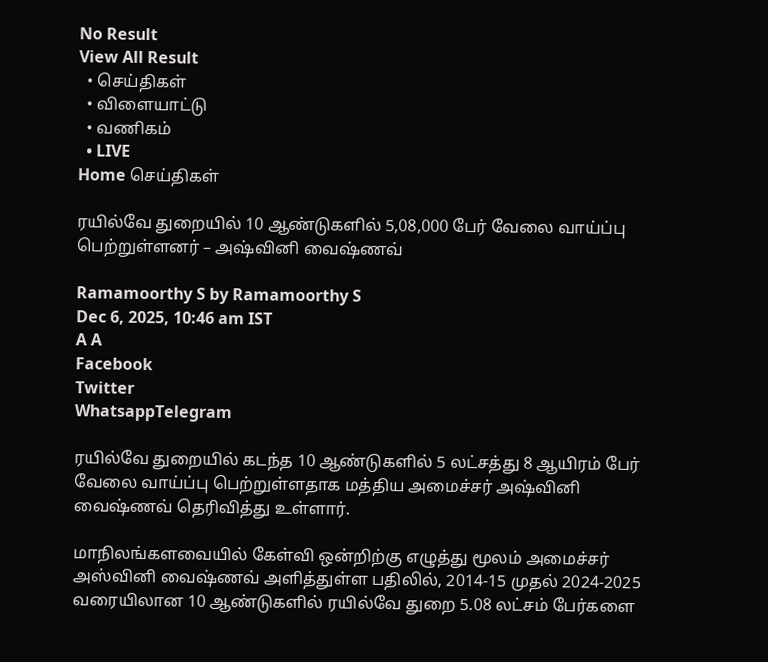No Result
View All Result
  • செய்திகள்
  • விளையாட்டு
  • வணிகம்
  • LIVE
Home செய்திகள்

ரயில்வே துறையில் 10 ஆண்டுகளில் 5,08,000 பேர் வேலை வாய்ப்பு பெற்றுள்ளனர் – அஷ்வினி வைஷ்ணவ்

Ramamoorthy S by Ramamoorthy S
Dec 6, 2025, 10:46 am IST
A A
Facebook
Twitter
WhatsappTelegram

ரயில்வே துறையில் கடந்த 10 ஆண்டுகளில் 5 லட்சத்து 8 ஆயிரம் பேர் வேலை வாய்ப்பு பெற்றுள்ளதாக மத்திய அமைச்சர் அஷ்வினி வைஷ்ணவ் தெரிவித்து உள்ளார்.

மாநிலங்களவையில் கேள்வி ஒன்றிற்கு எழுத்து மூலம் அமைச்சர் அஸ்வினி வைஷ்ணவ் அளித்துள்ள பதிலில், 2014-15 முதல் 2024-2025 வரையிலான 10 ஆண்டுகளில் ரயில்வே துறை 5.08 லட்சம் பேர்களை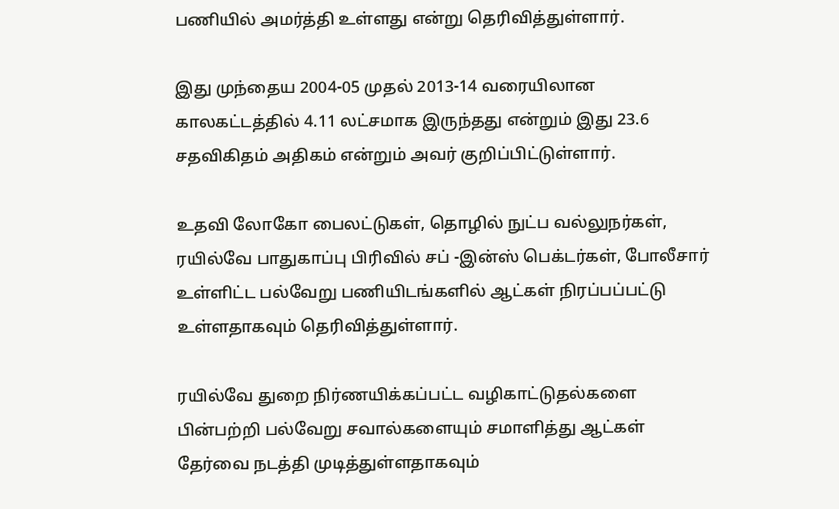பணியில் அமர்த்தி உள்ளது என்று தெரிவித்துள்ளார்.

இது முந்தைய 2004-05 முதல் 2013-14 வரையிலான காலகட்டத்தில் 4.11 லட்சமாக இருந்தது என்றும் இது 23.6 சதவிகிதம் அதிகம் என்றும் அவர் குறிப்பிட்டுள்ளார்.

உதவி லோகோ பைலட்டுகள், தொழில் நுட்ப வல்லுநர்கள், ரயில்வே பாதுகாப்பு பிரிவில் சப் -இன்ஸ் பெக்டர்கள், போலீசார் உள்ளிட்ட பல்வேறு பணியிடங்களில் ஆட்கள் நிரப்பப்பட்டு உள்ளதாகவும் தெரிவித்துள்ளார்.

ரயில்வே துறை நிர்ணயிக்கப்பட்ட வழிகாட்டுதல்களை பின்பற்றி பல்வேறு சவால்களையும் சமாளித்து ஆட்கள் தேர்வை நடத்தி முடித்துள்ளதாகவும்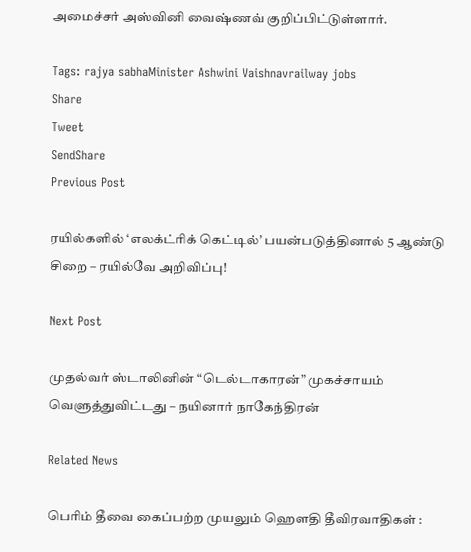அமைச்சர் அஸ்வினி வைஷ்ணவ் குறிப்பிட்டுள்ளார்.

Tags: rajya sabhaMinister Ashwini Vaishnavrailway jobs
Share
Tweet
SendShare
Previous Post

ரயில்களில் ‘எலக்ட்ரிக் கெட்டில்’ பயன்படுத்தினால் 5 ஆண்டு சிறை – ரயில்வே அறிவிப்பு!

Next Post

முதல்வர் ஸ்டாலினின் “டெல்டாகாரன்” முகச்சாயம் வெளுத்துவிட்டது – நயினார் நாகேந்திரன்

Related News

பெரிம் தீவை கைப்பற்ற முயலும் ஹெளதி தீவிரவாதிகள் :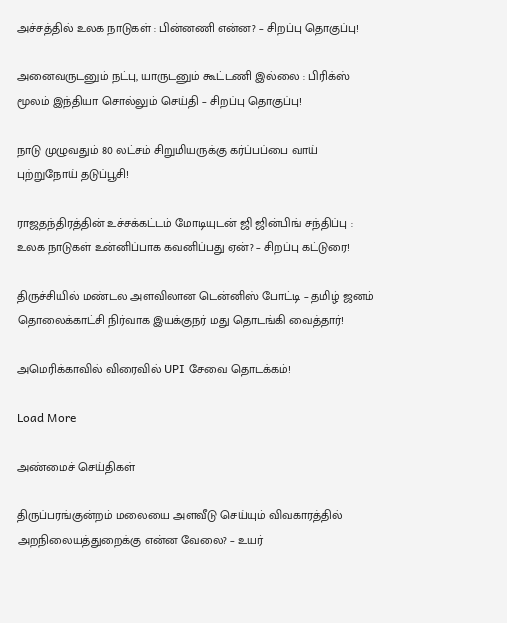அச்சத்தில் உலக நாடுகள் : பின்னணி என்ன? – சிறப்பு தொகுப்பு!

அனைவருடனும் நட்பு, யாருடனும் கூட்டணி இல்லை : பிரிக்ஸ் மூலம் இந்தியா சொல்லும் செய்தி – சிறப்பு தொகுப்பு!

நாடு முழுவதும் 80 லட்சம் சிறுமியருக்கு கர்ப்பப்பை வாய் புற்றுநோய் தடுப்பூசி!

ராஜதந்திரத்தின் உச்சக்கட்டம் மோடியுடன் ஜி ஜின்பிங் சந்திப்பு : உலக நாடுகள் உன்னிப்பாக கவனிப்பது ஏன்? – சிறப்பு கட்டுரை!

திருச்சியில் மண்டல அளவிலான டென்னிஸ் போட்டி – தமிழ் ஜனம் தொலைக்காட்சி நிர்வாக இயக்குநர் மது தொடங்கி வைத்தார்!

அமெரிக்காவில் விரைவில் UPI சேவை தொடக்கம்!

Load More

அண்மைச் செய்திகள்

திருப்பரங்குன்றம் மலையை அளவீடு செய்யும் விவகாரத்தில் அறநிலையத்துறைக்கு என்ன வேலை? – உயர்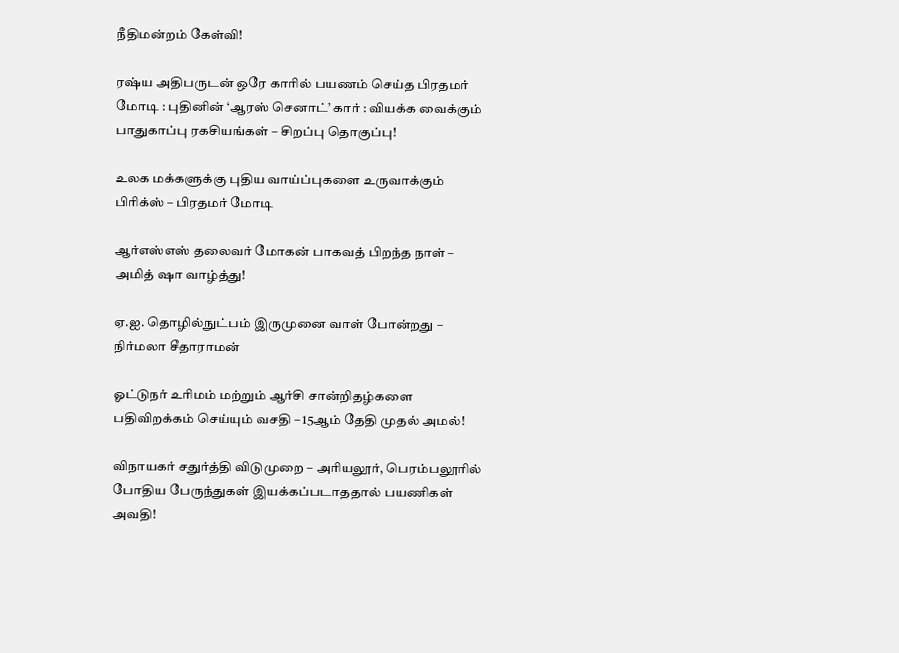நீதிமன்றம் கேள்வி!

ரஷ்ய அதிபருடன் ஒரே காரில் பயணம் செய்த பிரதமர் மோடி : புதினின் ‘ஆரஸ் செனாட்’ கார் : வியக்க வைக்கும் பாதுகாப்பு ரகசியங்கள் – சிறப்பு தொகுப்பு!

உலக மக்களுக்கு புதிய வாய்ப்புகளை உருவாக்கும் பிரிக்ஸ் – பிரதமர் மோடி

ஆர்எஸ்எஸ் தலைவர் மோகன் பாகவத் பிறந்த நாள் – அமித் ஷா வாழ்த்து!

ஏ.ஐ. தொழில்நுட்பம் இருமுனை வாள் போன்றது – நிர்மலா சீதாராமன்

ஓட்டுநர் உரிமம் மற்றும் ஆர்சி சான்றிதழ்களை பதிவிறக்கம் செய்யும் வசதி – 15ஆம் தேதி முதல் அமல்!

விநாயகர் சதுர்த்தி விடுமுறை – அரியலூர், பெரம்பலூரில் போதிய பேருந்துகள் இயக்கப்படாததால் பயணிகள் அவதி!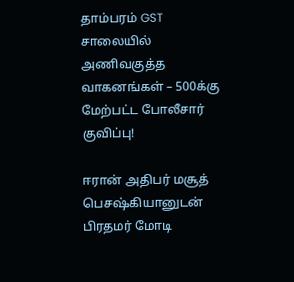தாம்பரம் GST சாலையில் அணிவகுத்த வாகனங்கள் – 500க்கு மேற்பட்ட போலீசார் குவிப்பு!

ஈரான் அதிபர் மசூத் பெசஷ்கியானுடன் பிரதமர் மோடி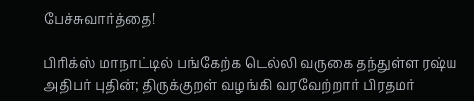பேச்சுவார்த்தை!

பிரிக்ஸ் மாநாட்டில் பங்கேற்க டெல்லி வருகை தந்துள்ள ரஷ்ய அதிபர் புதின்; திருக்குறள் வழங்கி வரவேற்றார் பிரதமர்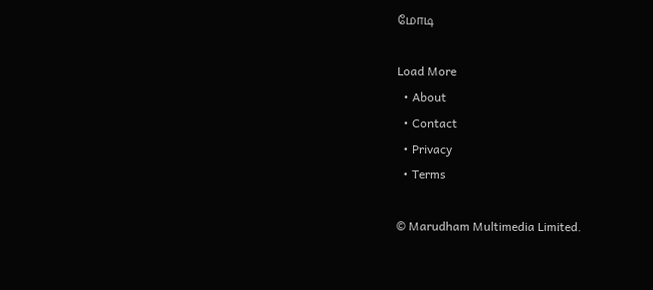மோடி

Load More
  • About
  • Contact
  • Privacy
  • Terms

© Marudham Multimedia Limited.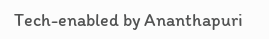Tech-enabled by Ananthapuri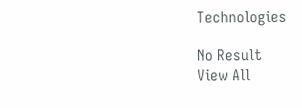Technologies

No Result
View All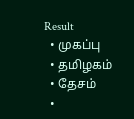Result
  • முகப்பு
  • தமிழகம்
  • தேசம்
  •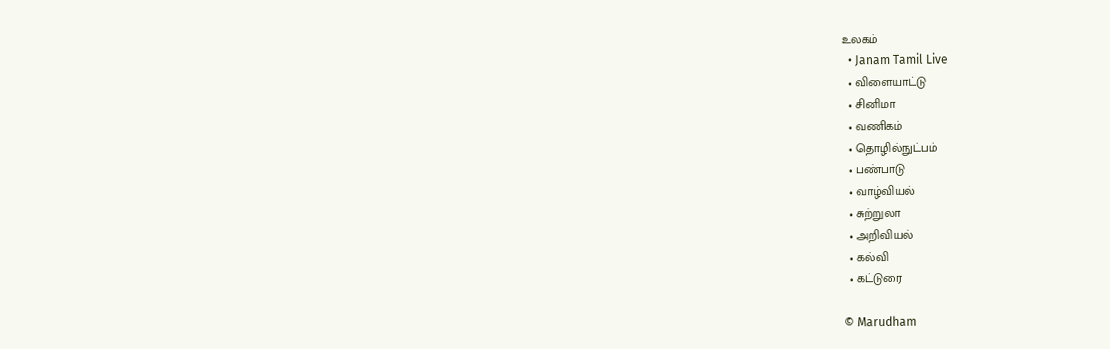உலகம்
  • Janam Tamil Live
  • விளையாட்டு
  • சினிமா
  • வணிகம்
  • தொழில்நுட்பம்
  • பண்பாடு
  • வாழ்வியல்
  • சுற்றுலா
  • அறிவியல்
  • கல்வி
  • கட்டுரை

© Marudham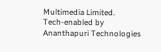Multimedia Limited.
Tech-enabled by Ananthapuri Technologies